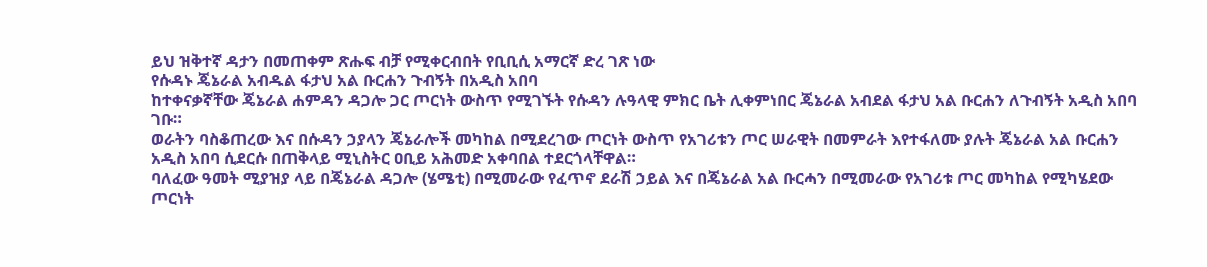ይህ ዝቅተኛ ዳታን በመጠቀም ጽሑፍ ብቻ የሚቀርብበት የቢቢሲ አማርኛ ድረ ገጽ ነው
የሱዳኑ ጄኔራል አብዱል ፋታህ አል ቡርሐን ጉብኝት በአዲስ አበባ
ከተቀናቃኛቸው ጄኔራል ሐምዳን ዳጋሎ ጋር ጦርነት ውስጥ የሚገኙት የሱዳን ሉዓላዊ ምክር ቤት ሊቀምነበር ጄኔራል አብደል ፋታህ አል ቡርሐን ለጉብኝት አዲስ አበባ ገቡ።
ወራትን ባስቆጠረው እና በሱዳን ኃያላን ጄኔራሎች መካከል በሚደረገው ጦርነት ውስጥ የአገሪቱን ጦር ሠራዊት በመምራት እየተፋለሙ ያሉት ጄኔራል አል ቡርሐን አዲስ አበባ ሲደርሱ በጠቅላይ ሚኒስትር ዐቢይ አሕመድ አቀባበል ተደርጎላቸዋል።
ባለፈው ዓመት ሚያዝያ ላይ በጄኔራል ዳጋሎ (ሄሜቲ) በሚመራው የፈጥኖ ደራሽ ኃይል እና በጄኔራል አል ቡርሓን በሚመራው የአገሪቱ ጦር መካከል የሚካሄደው ጦርነት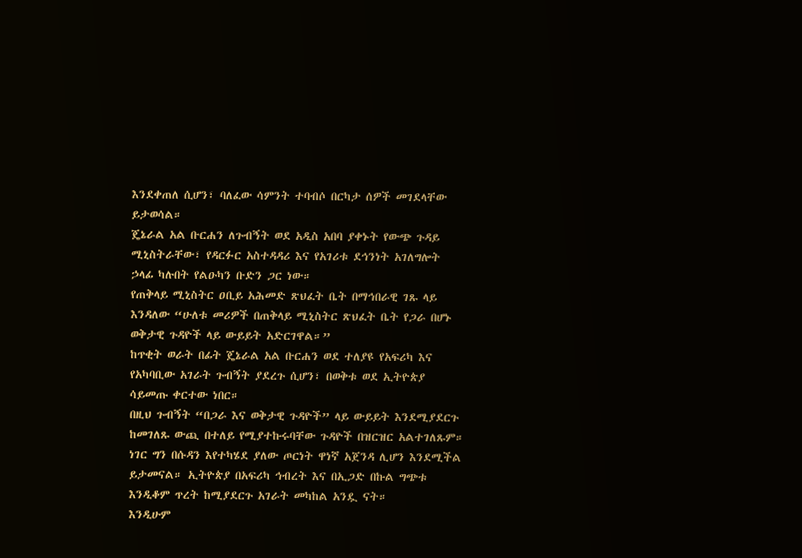እንደቀጠለ ሲሆን፣ ባለፈው ሳምንት ተባብሶ በርካታ ሰዎች መገደላቸው ይታወሳል።
ጄኔራል አል ቡርሐን ለጉብኝት ወደ አዲስ አበባ ያቀኑት የውጭ ጉዳይ ሚኒስትራቸው፣ የዳርፉር አስተዳዳሪ እና የአገሪቱ ደኅንነት አገለግሎት ኃላፊ ካሉበት የልዑካን ቡድን ጋር ነው።
የጠቅላይ ሚኒስትር ዐቢይ አሕመድ ጽህፈት ቤት በማኅበራዊ ገጹ ላይ እንዳለው “ሁለቱ መሪዎች በጠቅላይ ሚኒስትር ጽህፈት ቤት የጋራ በሆኑ ወቅታዊ ጉዳዮች ላይ ውይይት አድርገዋል።”
ከጥቂት ወራት በፊት ጄኔራል አል ቡርሐን ወደ ተለያዩ የአፍሪካ እና የአካባቢው አገራት ጉብኝት ያደረጉ ሲሆን፣ በወቅቱ ወደ ኢትዮጵያ ሳይመጡ ቀርተው ነበር።
በዚህ ጉብኝት “በጋራ እና ወቅታዊ ጉዳዮች” ላይ ውይይት እንደሚያደርጉ ከመገለጹ ውጪ በተለይ የሚያተኩሩባቸው ጉዳዮች በዝርዝር አልተገለጹም።
ነገር ግን በሱዳን እየተካሄደ ያለው ጦርነት ዋነኛ አጀንዳ ሊሆን እንደሚችል ይታመናል። ኢትዮጵያ በአፍሪካ ኅብረት እና በኢጋድ በኩል ግጭቱ እንዲቆም ጥረት ከሚያደርጉ አገራት መካከል አንዷ ናት።
እንዲሁም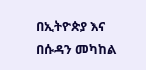በኢትዮጵያ እና በሱዳን መካከል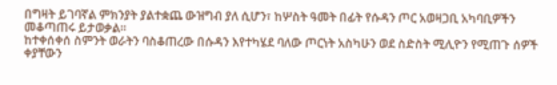በግዛት ይገባኛል ምክንያት ያልተቋጨ ውዝግብ ያለ ሲሆን፣ ከሦስት ዓመት በፊት የሱዳን ጦር አወዛጋቢ አካባቢዎችን መቆጣጠሩ ይታወቃል።
ከተቀሰቀሰ ስምንት ወራትን ባስቆጠረው በሱዳን እየተካሄደ ባለው ጦርነት አስካሁን ወደ ስድስት ሚሊዮን የሚጠጉ ሰዎች ቀያቸውን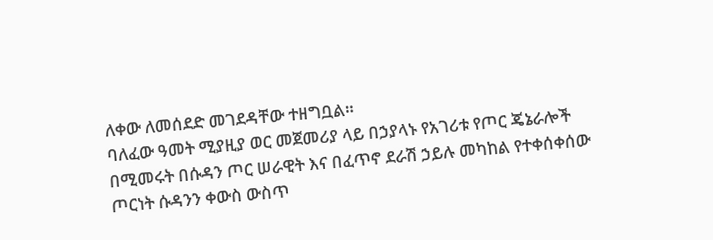ለቀው ለመሰደድ መገደዳቸው ተዘግቧል።
ባለፈው ዓመት ሚያዚያ ወር መጀመሪያ ላይ በኃያላኑ የአገሪቱ የጦር ጄኔራሎች በሚመሩት በሱዳን ጦር ሠራዊት እና በፈጥኖ ደራሽ ኃይሉ መካከል የተቀሰቀሰው ጦርነት ሱዳንን ቀውስ ውስጥ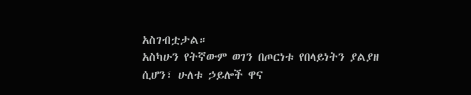አስገብቷታል።
አስካሁን የትኛውም ወገን በጦርነቱ የበላይነትን ያልያዘ ሲሆን፣ ሁለቱ ኃይሎች ዋና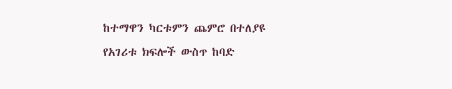ከተማዋን ካርቱምን ጨምሮ በተለያዩ የአገሪቱ ክፍሎች ውስጥ ከባድ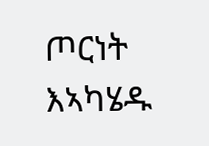ጦርነት እኣካሄዱ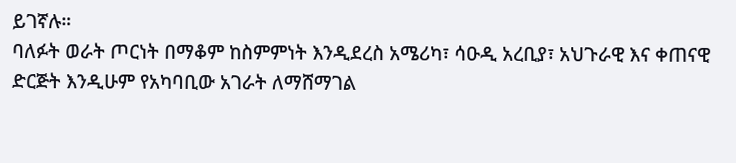ይገኛሉ።
ባለፉት ወራት ጦርነት በማቆም ከስምምነት እንዲደረስ አሜሪካ፣ ሳዑዲ አረቢያ፣ አህጉራዊ እና ቀጠናዊ ድርጅት እንዲሁም የአካባቢው አገራት ለማሸማገል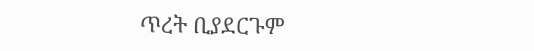ጥረት ቢያደርጉም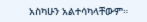አስካሁን አልተሳካላቸውም።